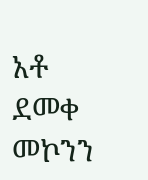አቶ ደመቀ መኮንን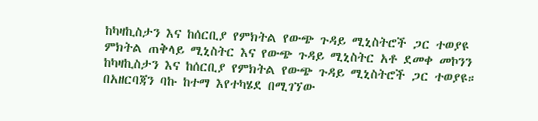ከካዛኪስታን እና ከሰርቢያ የምክትል የውጭ ጉዳይ ሚኒስትሮች ጋር ተወያዩ
ምክትል ጠቅላይ ሚኒስትር እና የውጭ ጉዳይ ሚኒስትር አቶ ደመቀ መኮንን ከካዛኪስታን እና ከሰርቢያ የምክትል የውጭ ጉዳይ ሚኒስትሮች ጋር ተወያዩ። በአዘርባጃን ባኩ ከተማ እየተካሄደ በሚገኘው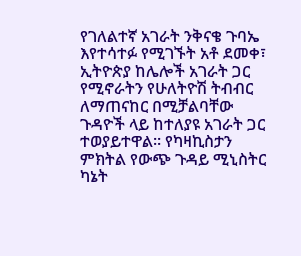የገለልተኛ አገራት ንቅናቄ ጉባኤ እየተሳተፉ የሚገኙት አቶ ደመቀ፣ ኢትዮጵያ ከሌሎች አገራት ጋር የሚኖራትን የሁለትዮሽ ትብብር ለማጠናከር በሚቻልባቸው ጉዳዮች ላይ ከተለያዩ አገራት ጋር ተወያይተዋል። የካዛኪስታን ምክትል የውጭ ጉዳይ ሚኒስትር ካኔት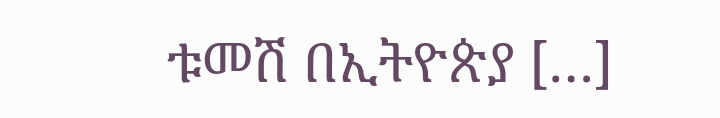ቱመሽ በኢትዮጵያ […]